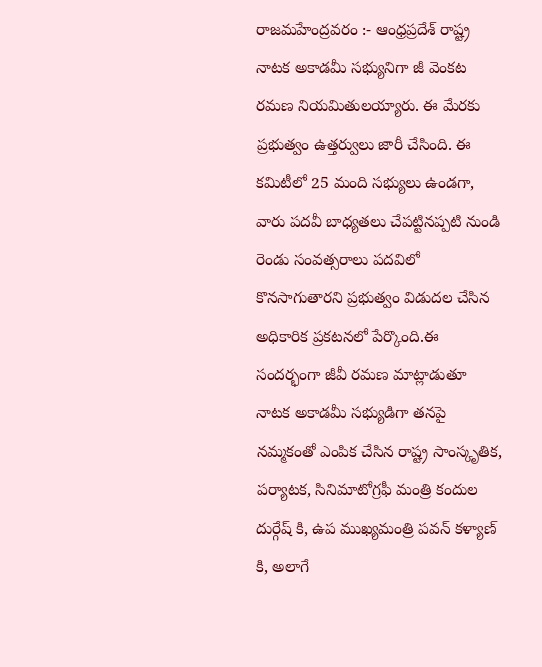రాజమహేంద్రవరం :- ఆంధ్రప్రదేశ్ రాష్ట్ర నాటక అకాడమీ సభ్యునిగా జీ వెంకట రమణ నియమితులయ్యారు. ఈ మేరకు ప్రభుత్వం ఉత్తర్వులు జారీ చేసింది. ఈ కమిటీలో 25 మంది సభ్యులు ఉండగా, వారు పదవీ బాధ్యతలు చేపట్టినప్పటి నుండి రెండు సంవత్సరాలు పదవిలో కొనసాగుతారని ప్రభుత్వం విడుదల చేసిన అధికారిక ప్రకటనలో పేర్కొంది.ఈ సందర్భంగా జీవీ రమణ మాట్లాడుతూ నాటక అకాడమీ సభ్యుడిగా తనపై నమ్మకంతో ఎంపిక చేసిన రాష్ట్ర సాంస్కృతిక, పర్యాటక, సినిమాటోగ్రఫీ మంత్రి కందుల దుర్గేష్ కి, ఉప ముఖ్యమంత్రి పవన్ కళ్యాణ్ కి, అలాగే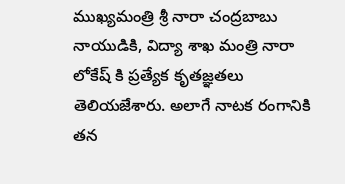ముఖ్యమంత్రి శ్రీ నారా చంద్రబాబు నాయుడికి, విద్యా శాఖ మంత్రి నారా లోకేష్ కి ప్రత్యేక కృతజ్ఞతలు తెలియజేశారు. అలాగే నాటక రంగానికి తన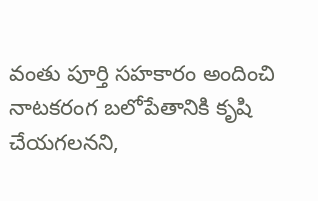వంతు పూర్తి సహకారం అందించి నాటకరంగ బలోపేతానికి కృషి చేయగలనని,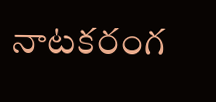నాటకరంగ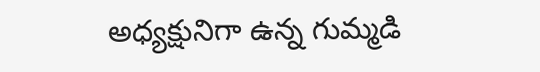అధ్యక్షునిగా ఉన్న గుమ్మడి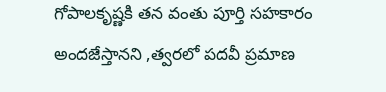గోపాలకృష్ణకి తన వంతు పూర్తి సహకారం అందజేస్తానని ,త్వరలో పదవీ ప్రమాణ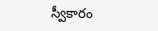స్వీకారం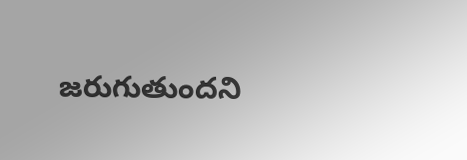జరుగుతుందని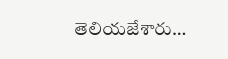తెలియజేశారు…